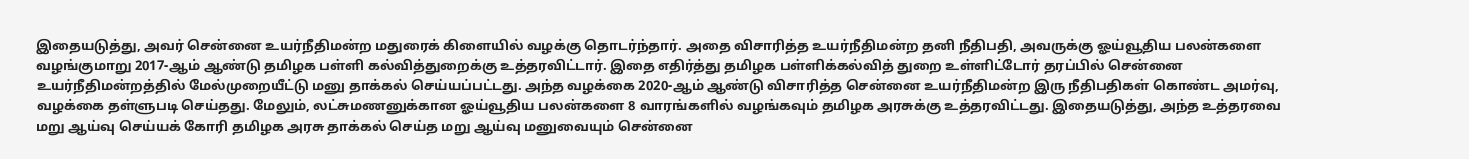இதையடுத்து, அவர் சென்னை உயர்நீதிமன்ற மதுரைக் கிளையில் வழக்கு தொடர்ந்தார். அதை விசாரித்த உயர்நீதிமன்ற தனி நீதிபதி, அவருக்கு ஓய்வூதிய பலன்களை வழங்குமாறு 2017-ஆம் ஆண்டு தமிழக பள்ளி கல்வித்துறைக்கு உத்தரவிட்டார். இதை எதிர்த்து தமிழக பள்ளிக்கல்வித் துறை உள்ளிட்டோர் தரப்பில் சென்னை உயர்நீதிமன்றத்தில் மேல்முறையீட்டு மனு தாக்கல் செய்யப்பட்டது. அந்த வழக்கை 2020-ஆம் ஆண்டு விசாரித்த சென்னை உயர்நீதிமன்ற இரு நீதிபதிகள் கொண்ட அமர்வு, வழக்கை தள்ளுபடி செய்தது. மேலும், லட்சுமணனுக்கான ஓய்வூதிய பலன்களை 8 வாரங்களில் வழங்கவும் தமிழக அரசுக்கு உத்தரவிட்டது. இதையடுத்து, அந்த உத்தரவை மறு ஆய்வு செய்யக் கோரி தமிழக அரசு தாக்கல் செய்த மறு ஆய்வு மனுவையும் சென்னை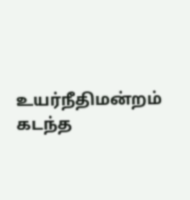உயர்நீதிமன்றம் கடந்த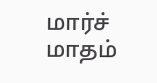மார்ச் மாதம்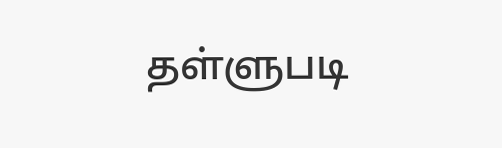தள்ளுபடி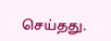செய்தது.